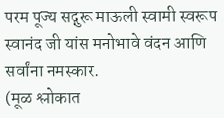परम पूज्य सद्गुरू माऊली स्वामी स्वरूप स्वानंद जी यांस मनोभावे वंदन आणि सर्वांना नमस्कार.
(मूळ श्लोकात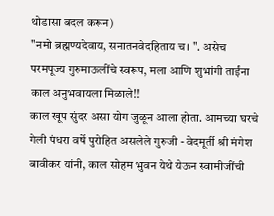थोडासा बदल करून)
"नमो ब्रह्मण्यदेवाय, सनातनवेदहिताय च। ". असेच परमपूज्य गुरुमाऊलींचे स्वरूप, मला आणि शुभांगी ताईंना काल अनुभवायला मिळाले!!
काल खूप सुंदर असा योग जुळून आला होता. आमच्या घरचे गेली पंधरा वर्षे पुरोहित असलेले गुरुजी - वेदमूर्ती श्री मंगेश बावीकर यांनी, काल सोहम भुवन येथे येऊन स्वामीजींची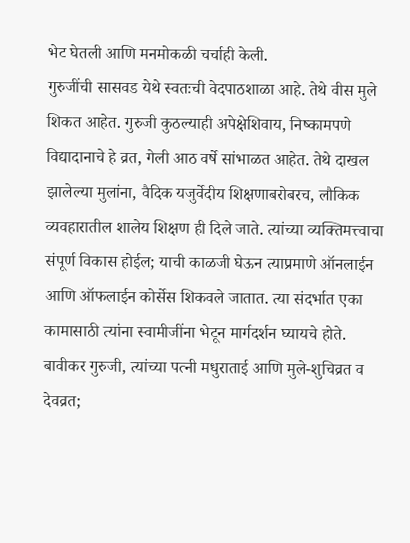भेट घेतली आणि मनमोकळी चर्चाही केली.
गुरुजींची सासवड येथे स्वतःची वेदपाठशाळा आहे. तेथे वीस मुले शिकत आहेत. गुरुजी कुठल्याही अपेक्षेशिवाय, निष्कामपणे विद्यादानाचे हे व्रत, गेली आठ वर्षे सांभाळत आहेत. तेथे दाखल झालेल्या मुलांना, वैदिक यजुर्वेदीय शिक्षणाबरोबरच, लौकिक व्यवहारातील शालेय शिक्षण ही दिले जाते. त्यांच्या व्यक्तिमत्त्वाचा संपूर्ण विकास होईल; याची काळजी घेऊन त्याप्रमाणे ऑनलाईन आणि ऑफलाईन कोर्सेस शिकवले जातात. त्या संदर्भात एका कामासाठी त्यांना स्वामीजींना भेटून मार्गदर्शन घ्यायचे होते.
बावीकर गुरुजी, त्यांच्या पत्नी मधुराताई आणि मुले-शुचिव्रत व देवव्रत;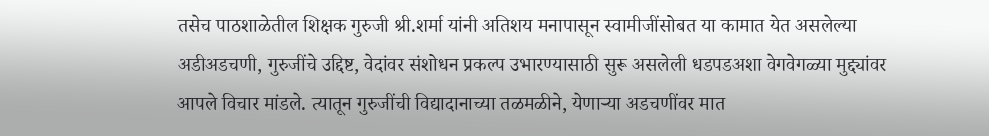तसेच पाठशाळेतील शिक्षक गुरुजी श्री.शर्मा यांनी अतिशय मनापासून स्वामीजींसोबत या कामात येत असलेल्या अडीअडचणी, गुरुजींचे उद्दिष्ट, वेदांवर संशोधन प्रकल्प उभारण्यासाठी सुरू असलेली धडपडअशा वेगवेगळ्या मुद्द्यांवर आपले विचार मांडले. त्यातून गुरुजींची विद्यादानाच्या तळमळीने, येणाऱ्या अडचणींवर मात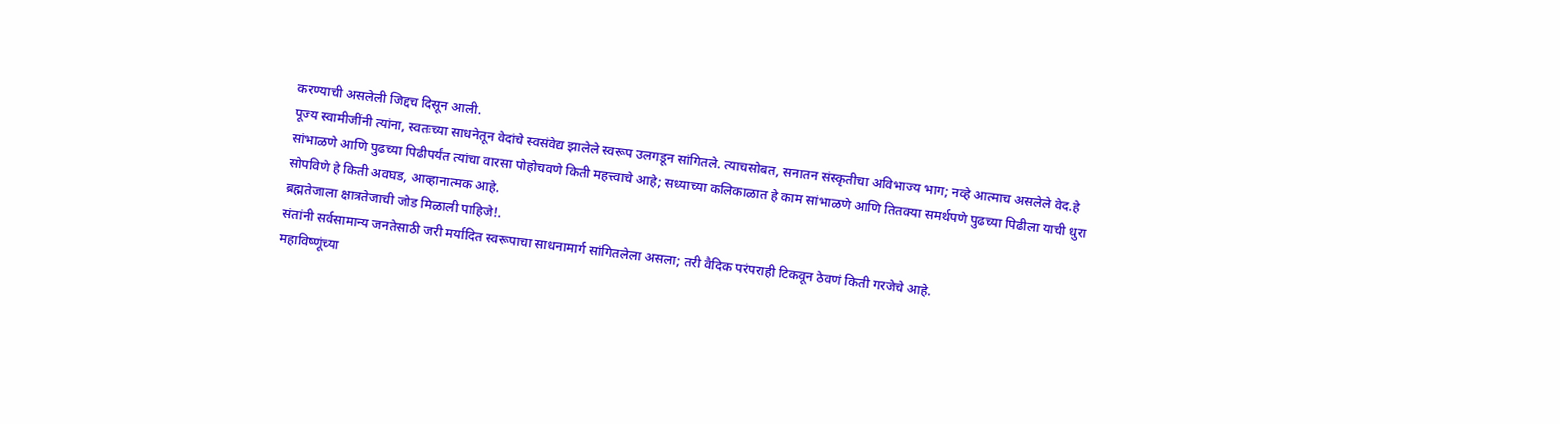करण्याची असलेली जिद्दच दिसून आली.
पूज्य स्वामीजींनी त्यांना, स्वतःच्या साधनेतून वेदांचे स्वसंवेद्य झालेले स्वरूप उलगडून सांगितले. त्याचसोबत, सनातन संस्कृतीचा अविभाज्य भाग; नव्हे आत्माच असलेले वेद.हे सांभाळणे आणि पुढच्या पिढीपर्यंत त्यांचा वारसा पोहोचवणे किती महत्त्वाचे आहे; सध्याच्या कलिकाळात हे काम सांभाळणे आणि तितक्या समर्थपणे पुढच्या पिढीला याची धुरा सोपविणे हे किती अवघड, आव्हानात्मक आहे.
ब्रह्मतेजाला क्षात्रतेजाची जोड मिळाली पाहिजे!.
संतांनी सर्वसामान्य जनतेसाठी जरी मर्यादित स्वरूपाचा साधनामार्ग सांगितलेला असला; तरी वैदिक परंपराही टिकवून ठेवणं किती गरजेचे आहे.
महाविष्णूंच्या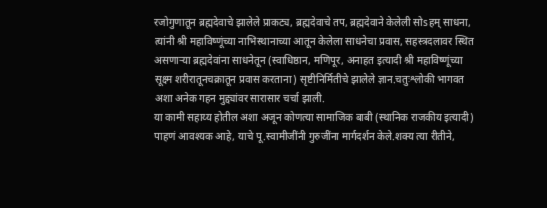रजोगुणातून ब्रह्मदेवाचे झालेले प्राकट्य, ब्रह्मदेवाचे तप, ब्रह्मदेवाने केलेली सोsहम् साधना, त्यांनी श्री महाविष्णूंच्या नाभिस्थानाच्या आतून केलेला साधनेचा प्रवास, सहस्त्रदलावर स्थित असणाऱ्या ब्रह्मदेवांना साधनेतून (स्वाधिष्ठान, मणिपूर, अनाहत इत्यादी श्री महाविष्णूंच्या सूक्ष्म शरीरातूनचक्रातून प्रवास करताना) सृष्टीनिर्मितीचे झालेले ज्ञान.चतुःश्लोकी भागवत अशा अनेक गहन मुद्द्यांवर सारासार चर्चा झाली.
या कामी सहाय्य होतील अशा अजून कोणत्या सामाजिक बाबी (स्थानिक राजकीय इत्यादी) पाहणं आवश्यक आहे, याचे पू.स्वामीजींनी गुरुजींना मार्गदर्शन केले.शक्य त्या रीतीने,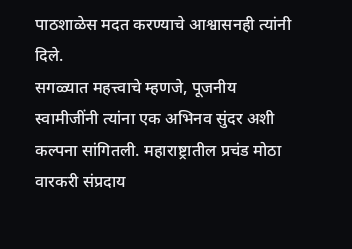पाठशाळेस मदत करण्याचे आश्वासनही त्यांनी दिले.
सगळ्यात महत्त्वाचे म्हणजे, पूजनीय स्वामीजींनी त्यांना एक अभिनव सुंदर अशी कल्पना सांगितली. महाराष्ट्रातील प्रचंड मोठा वारकरी संप्रदाय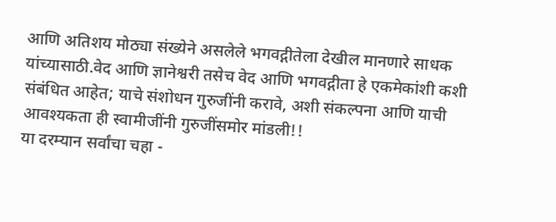आणि अतिशय मोठ्या संख्येने असलेले भगवद्गीतेला देखील मानणारे साधक यांच्यासाठी.वेद आणि ज्ञानेश्वरी तसेच वेद आणि भगवद्गीता हे एकमेकांशी कशी संबंधित आहेत; याचे संशोधन गुरुजींनी करावे, अशी संकल्पना आणि याची आवश्यकता ही स्वामीजींनी गुरुजींसमोर मांडली!!
या दरम्यान सर्वांचा चहा -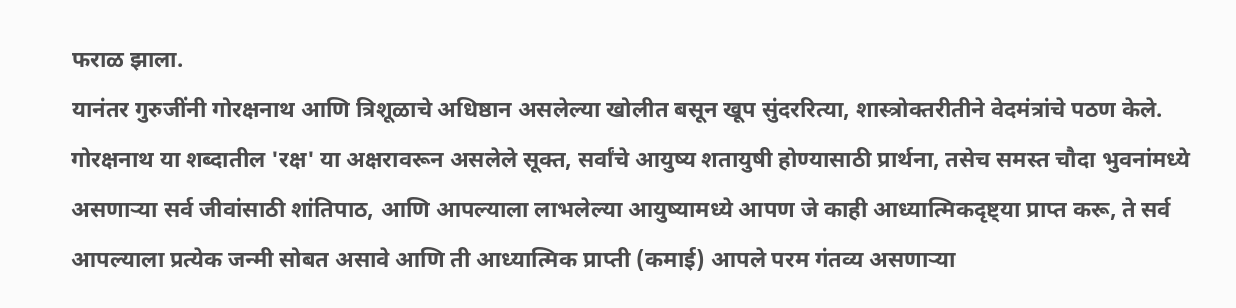फराळ झाला.
यानंतर गुरुजींनी गोरक्षनाथ आणि त्रिशूळाचे अधिष्ठान असलेल्या खोलीत बसून खूप सुंदररित्या, शास्त्रोक्तरीतीने वेदमंत्रांचे पठण केले. गोरक्षनाथ या शब्दातील 'रक्ष' या अक्षरावरून असलेले सूक्त, सर्वांचे आयुष्य शतायुषी होण्यासाठी प्रार्थना, तसेच समस्त चौदा भुवनांमध्ये असणाऱ्या सर्व जीवांसाठी शांतिपाठ, आणि आपल्याला लाभलेल्या आयुष्यामध्ये आपण जे काही आध्यात्मिकदृष्ट्या प्राप्त करू, ते सर्व आपल्याला प्रत्येक जन्मी सोबत असावे आणि ती आध्यात्मिक प्राप्ती (कमाई) आपले परम गंतव्य असणाऱ्या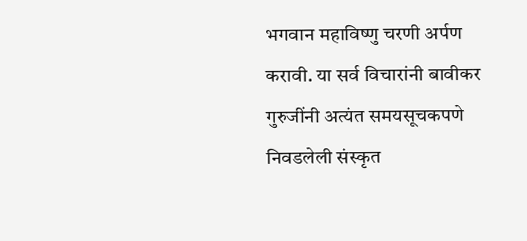भगवान महाविष्णु चरणी अर्पण करावी. या सर्व विचारांनी बावीकर गुरुजींनी अत्यंत समयसूचकपणे निवडलेली संस्कृत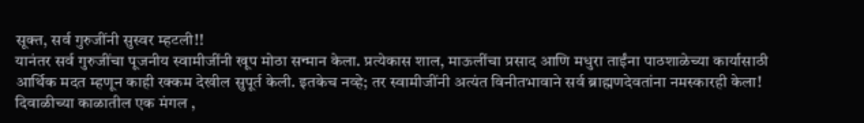सूक्त, सर्व गुरुजींनी सुस्वर म्हटली!!
यानंतर सर्व गुरुजींचा पूजनीय स्वामीजींनी खूप मोठा सन्मान केला. प्रत्येकास शाल, माऊलींचा प्रसाद आणि मधुरा ताईंना पाठशाळेच्या कार्यासाठी आर्थिक मदत म्हणून काही रक्कम देखील सुपूर्त केली. इतकेच नव्हे; तर स्वामीजींनी अत्यंत विनीतभावाने सर्व ब्राह्मणदेवतांना नमस्कारही केला!
दिवाळीच्या काळातील एक मंगल ,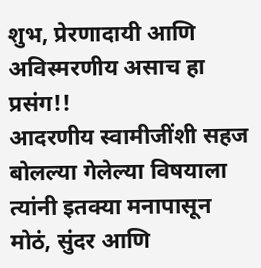शुभ, प्रेरणादायी आणि अविस्मरणीय असाच हा प्रसंग!!
आदरणीय स्वामीजींशी सहज बोलल्या गेलेल्या विषयाला त्यांनी इतक्या मनापासून मोठं, सुंदर आणि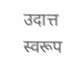उदात्त स्वरूप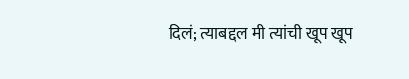दिलं; त्याबद्दल मी त्यांची खूप खूप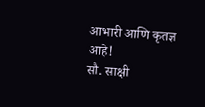आभारी आणि कृतज्ञ आहे!
सौ. साक्षी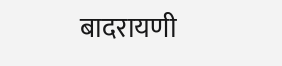बादरायणी